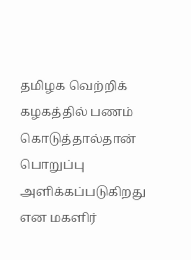தமிழக வெற்றிக் கழகத்தில் பணம் கொடுத்தால்தான் பொறுப்பு அளிக்கப்படுகிறது என மகளிர்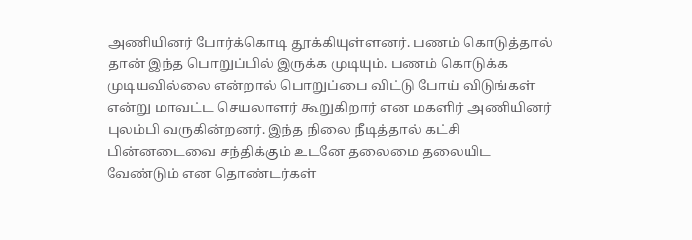அணியினர் போர்க்கொடி தூக்கியுள்ளனர். பணம் கொடுத்தால் தான் இந்த பொறுப்பில் இருக்க முடியும். பணம் கொடுக்க முடியவில்லை என்றால் பொறுப்பை விட்டு போய் விடுங்கள் என்று மாவட்ட செயலாளர் கூறுகிறார் என மகளிர் அணியினர் புலம்பி வருகின்றனர். இந்த நிலை நீடித்தால் கட்சி பின்னடைவை சந்திக்கும் உடனே தலைமை தலையிட வேண்டும் என தொண்டர்கள்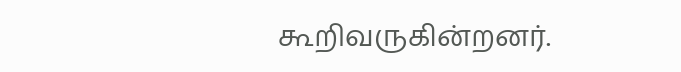கூறிவருகின்றனர்.